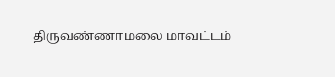திருவண்ணாமலை மாவட்டம்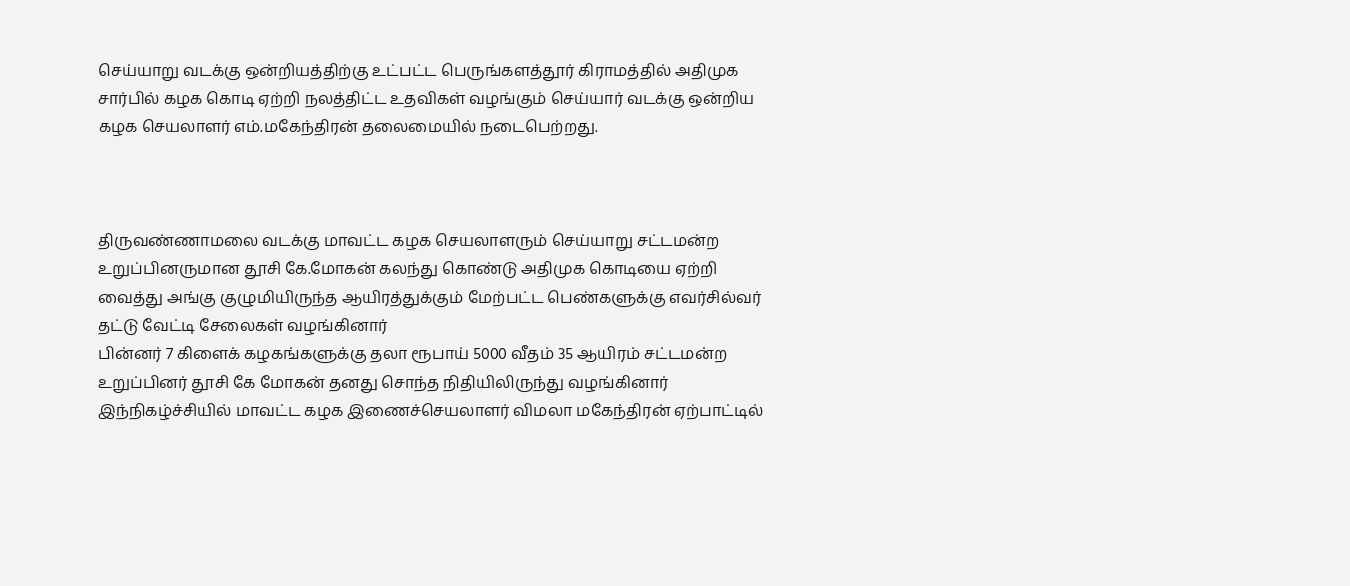செய்யாறு வடக்கு ஒன்றியத்திற்கு உட்பட்ட பெருங்களத்தூர் கிராமத்தில் அதிமுக சார்பில் கழக கொடி ஏற்றி நலத்திட்ட உதவிகள் வழங்கும் செய்யார் வடக்கு ஒன்றிய கழக செயலாளர் எம்.மகேந்திரன் தலைமையில் நடைபெற்றது.



திருவண்ணாமலை வடக்கு மாவட்ட கழக செயலாளரும் செய்யாறு சட்டமன்ற உறுப்பினருமான தூசி கே.மோகன் கலந்து கொண்டு அதிமுக கொடியை ஏற்றி வைத்து அங்கு குழுமியிருந்த ஆயிரத்துக்கும் மேற்பட்ட பெண்களுக்கு எவர்சில்வர் தட்டு வேட்டி சேலைகள் வழங்கினார்
பின்னர் 7 கிளைக் கழகங்களுக்கு தலா ரூபாய் 5000 வீதம் 35 ஆயிரம் சட்டமன்ற உறுப்பினர் தூசி கே மோகன் தனது சொந்த நிதியிலிருந்து வழங்கினார் இந்நிகழ்ச்சியில் மாவட்ட கழக இணைச்செயலாளர் விமலா மகேந்திரன் ஏற்பாட்டில்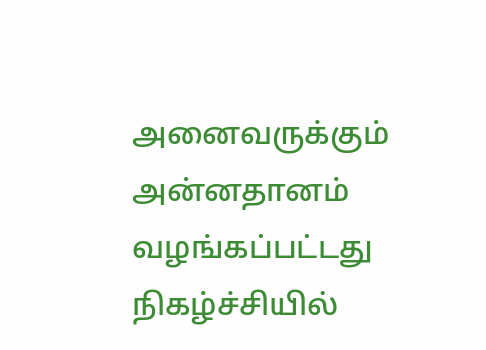அனைவருக்கும் அன்னதானம் வழங்கப்பட்டது நிகழ்ச்சியில்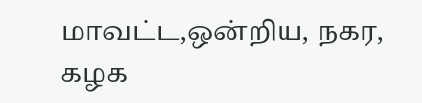மாவட்ட,ஒன்றிய, நகர, கழக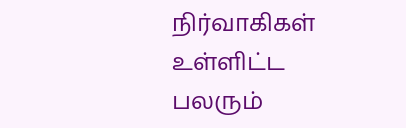நிர்வாகிகள் உள்ளிட்ட பலரும்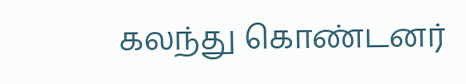கலந்து கொண்டனர்